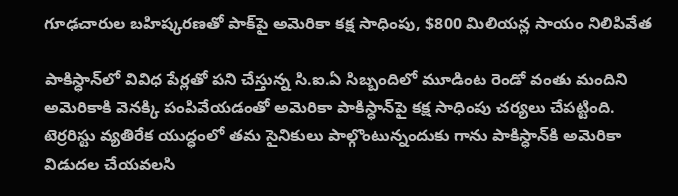గూఢచారుల బహిష్కరణతో పాక్‌పై అమెరికా కక్ష సాధింపు, $800 మిలియన్ల సాయం నిలిపివేత

పాకిస్ధాన్‌లో వివిధ పేర్లతో పని చేస్తున్న సి.ఐ.ఏ సిబ్బందిలో మూడింట రెండో వంతు మందిని అమెరికాకి వెనక్కి పంపివేయడంతో అమెరికా పాకిస్ధాన్‌పై కక్ష సాధింపు చర్యలు చేపట్టింది. టెర్రరిస్టు వ్యతిరేక యుద్ధంలో తమ సైనికులు పాల్గొంటున్నందుకు గాను పాకిస్ధా‌న్‌కి అమెరికా విడుదల చేయవలసి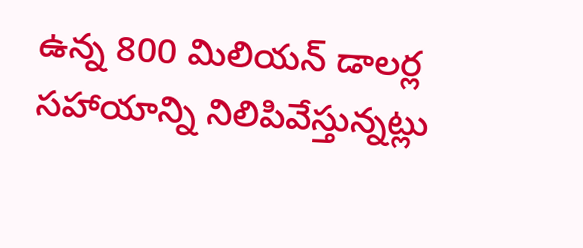ఉన్న 800 మిలియన్ డాలర్ల సహాయాన్ని నిలిపివేస్తున్నట్లు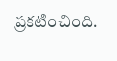ప్రకటించింది.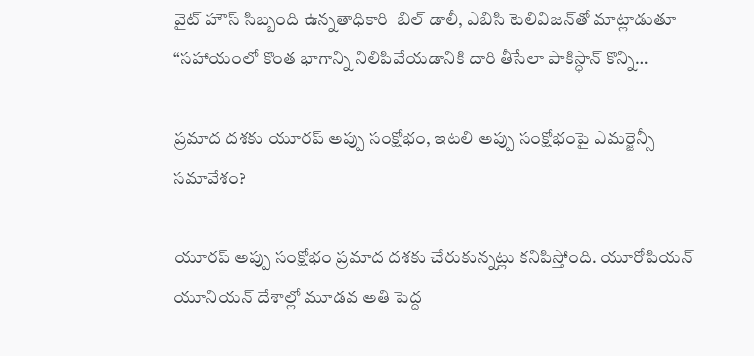వైట్ హౌస్ సిబ్బంది ఉన్నతాధికారి  బిల్ డాలీ, ఎబిసి టెలివిజన్‌తో మాట్లాడుతూ “సహాయంలో కొంత భాగాన్ని నిలిపివేయడానికి దారి తీసేలా పాకిస్ధాన్ కొన్ని…

ప్రమాద దశకు యూరప్ అప్పు సంక్షోభం, ఇటలి అప్పు సంక్షోభంపై ఎమర్జెన్సీ సమావేశం?

యూరప్ అప్పు సంక్షోభం ప్రమాద దశకు చేరుకున్నట్లు కనిపిస్తోంది. యూరోపియన్ యూనియన్‌ దేశాల్లో మూడవ అతి పెద్ద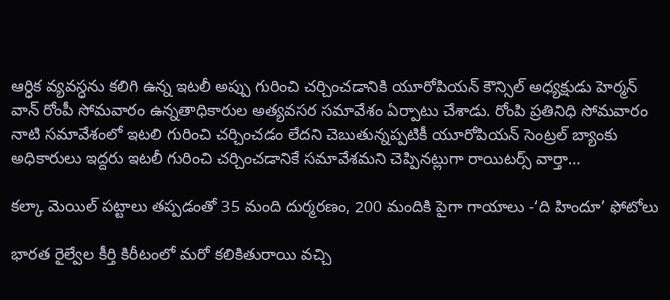ఆర్ధిక వ్యవస్ధను కలిగి ఉన్న ఇటలీ అప్పు గురించి చర్చించడానికి యూరోపియన్ కౌన్సిల్ అధ్యక్షుడు హెర్మన్ వాన్ రోంపీ సోమవారం ఉన్నతాధికారుల అత్యవసర సమావేశం ఏర్పాటు చేశాడు. రోంపి ప్రతినిధి సోమవారం నాటి సమావేశంలో ఇటలి గురించి చర్చించడం లేదని చెబుతున్నప్పటికీ యూరోపియన్ సెంట్రల్ బ్యాంకు అధికారులు ఇద్దరు ఇటలీ గురించి చర్చించడానికే సమావేశమని చెప్పినట్లుగా రాయిటర్స్ వార్తా…

కల్కా మెయిల్ పట్టాలు తప్పడంతో 35 మంది దుర్మరణం, 200 మందికి పైగా గాయాలు -‘ది హిందూ’ ఫోటోలు

భారత రైల్వేల కీర్తి కిరీటంలో మరో కలికితురాయి వచ్చి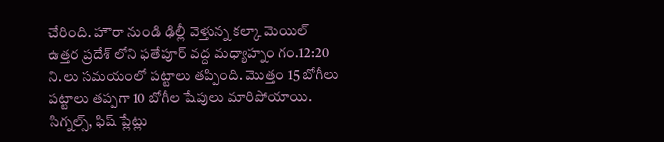చేరింది. హౌరా నుండి ఢిల్లీ వెళ్తున్న కల్కా మెయిల్ ఉత్తర ప్రదేశ్ లోని ఫతేపూర్ వద్ద మధ్యాహ్నం గం.12:20 ని.లు సమయంలో పట్టాలు తప్పింది. మొత్తం 15 బోగీలు పట్టాలు తప్పగా 10 బోగీల షేపులు మారిపోయాయి. సిగ్నల్స్, ఫిష్ ప్లేట్లు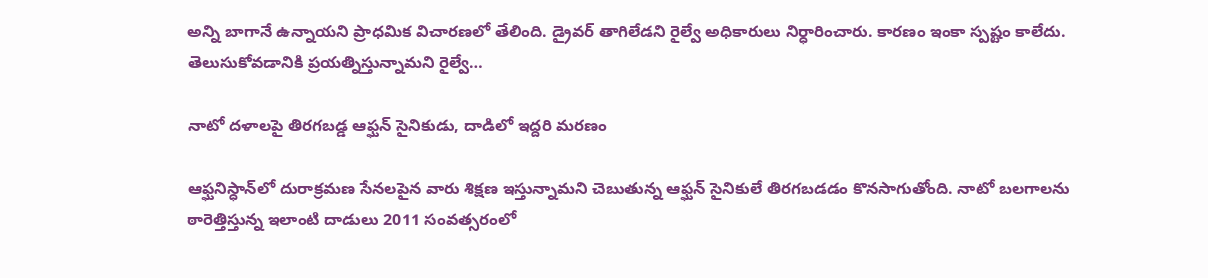అన్ని బాగానే ఉన్నాయని ప్రాధమిక విచారణలో తేలింది. డ్రైవర్ తాగిలేడని రైల్వే అధికారులు నిర్ధారించారు. కారణం ఇంకా స్పష్టం కాలేదు. తెలుసుకోవడానికి ప్రయత్నిస్తున్నామని రైల్వే…

నాటో దళాలపై తిరగబడ్డ ఆఫ్ఘన్ సైనికుడు, దాడిలో ఇద్దరి మరణం

ఆఫ్ఘనిస్ధాన్‌లో దురాక్రమణ సేనలపైన వారు శిక్షణ ఇస్తున్నామని చెబుతున్న ఆఫ్ఘన్ సైనికులే తిరగబడడం కొనసాగుతోంది. నాటో బలగాలను ఠారెత్తిస్తున్న ఇలాంటి దాడులు 2011 సంవత్సరంలో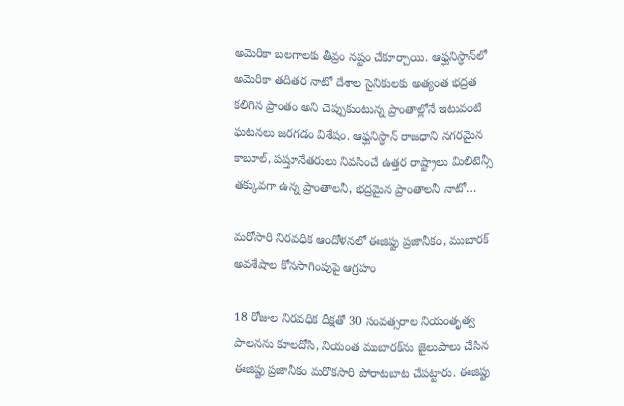అమెరికా బలగాలకు తీవ్రం నష్టం చేకూర్చాయి. ఆఫ్ఘనిస్ధాన్‌లో అమెరికా తదితర నాటో దేశాల సైనికులకు అత్యంత భద్రత కలిగిన ప్రాంతం అని చెప్పుకుంటున్న ప్రాంతాల్లోనే ఇటువంటి ఘటనలు జరగడం విశేషం. ఆఫ్ఘనిస్ధాన్ రాజధాని నగరమైన కాబూల్, పష్తూనేతరులు నివసించే ఉత్తర రాష్ట్రాలు మిలిటెన్సీ తక్కువగా ఉన్న ప్రాంతాలనీ, భద్రమైన ప్రాంతాలనీ నాటో…

మరోసారి నిరవధిక ఆందోళనలో ఈజిప్టు ప్రజానీకం, ముబారక్ అవశేషాల కోనసాగింపుపై ఆగ్రహం

18 రోజుల నిరవధిక దీక్షతో 30 సంవత్సరాల నియంతృత్వ పాలనను కూలదోసి, నియంత ముబారక్‌ను జైలుపాలు చేసిన ఈజిప్టు ప్రజానీకం మరొకసారి పోరాటబాట చేపట్టారు. ఈజిప్టు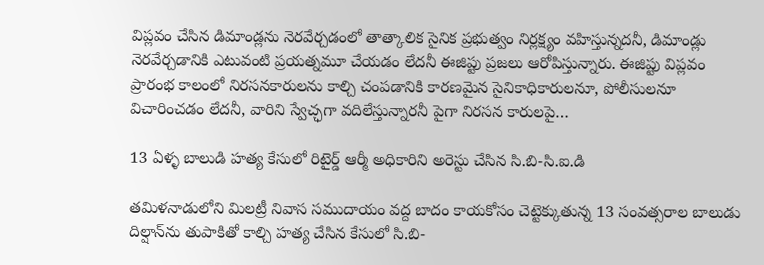విప్లవం చేసిన డిమాండ్లను నెరవేర్చడంలో తాత్కాలిక సైనిక ప్రభుత్వం నిర్లక్ష్యం వహిస్తున్నదనీ, డిమాండ్లు నెరవేర్చడానికి ఎటువంటి ప్రయత్నమూ చేయడం లేదనీ ఈజిప్టు ప్రజలు ఆరోపిస్తున్నారు. ఈజిప్టు విప్లవం ప్రారంభ కాలంలో నిరసనకారులను కాల్చి చంపడానికి కారణమైన సైనికాధికారులనూ, పోలీసులనూ విచారించడం లేదనీ, వారిని స్వేచ్ఛగా వదిలేస్తున్నారనీ పైగా నిరసన కారులపై…

13 ఏళ్ళ బాలుడి హత్య కేసులో రిటైర్డ్ ఆర్మీ అధికారిని అరెస్టు చేసిన సి.బి-సి.ఐ.డి

తమిళనాడులోని మిలట్రీ నివాస సముదాయం వద్ద బాదం కాయకోసం చెట్టెక్కుతున్న 13 సంవత్సరాల బాలుడు దిల్షాన్‌ను తుపాకితో కాల్చి హత్య చేసిన కేసులో సి.బి-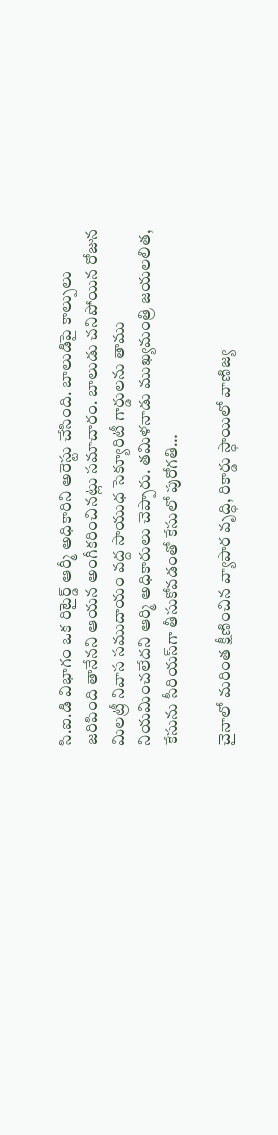సి.ఐ.డి విభాగం ఒక రిటైర్డ్ ఆర్మీ అధికారిని అరెస్టు చేసింది. బాలుడిపై కాల్పులు జరిపింది తానేనని ఆయన అంగీకరించినట్లు సమాచారం. బాలుడు చనిపోయిన రోజున మిలట్రీ నివాస సముదాయం వద్ద సాయుధ సెక్యూరిటీ గార్డులను తాము నియమించలేదని ఆర్మి అధికారులు చెప్పారు. తమిళనాడు ముఖ్యమంత్రి జయలలిత, కేసును సీరియస్‌గా తీసుకోవడంతో కేసులో పురోగతి…

చైనాలో మరింత క్షీణించిన వ్యాపార వృద్ధి, రికార్డు స్ధాయిలో వాణిజ్య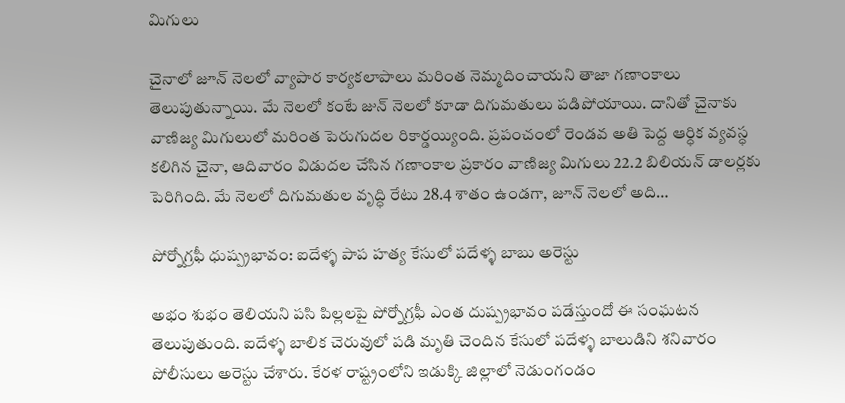మిగులు

చైనాలో జూన్ నెలలో వ్యాపార కార్యకలాపాలు మరింత నెమ్మదించాయని తాజా గణాంకాలు తెలుపుతున్నాయి. మే నెలలో కంటే జున్ నెలలో కూడా దిగుమతులు పడిపోయాయి. దానితో చైనాకు వాణిజ్య మిగులులో మరింత పెరుగుదల రికార్డయ్యింది. ప్రపంచంలో రెండవ అతి పెద్ద ఆర్ధిక వ్యవస్ధ కలిగిన చైనా, ఆదివారం విడుదల చేసిన గణాంకాల ప్రకారం వాణిజ్య మిగులు 22.2 బిలియన్ డాలర్లకు పెరిగింది. మే నెలలో దిగుమతుల వృద్ధి రేటు 28.4 శాతం ఉండగా, జూన్ నెలలో అది…

పోర్నోగ్రఫీ ధుష్ప్రభావం: ఐదేళ్ళ పాప హత్య కేసులో పదేళ్ళ బాబు అరెస్టు

అభం శుభం తెలియని పసి పిల్లలపై పోర్నోగ్రఫీ ఎంత దుష్ప్రభావం పడేస్తుందో ఈ సంఘటన తెలుపుతుంది. ఐదేళ్ళ బాలిక చెరువులో పడి మృతి చెందిన కేసులో పదేళ్ళ బాలుడిని శనివారం పోలీసులు అరెస్టు చేశారు. కేరళ రాష్ట్రంలోని ఇడుక్కి జిల్లాలో నెడుంగండం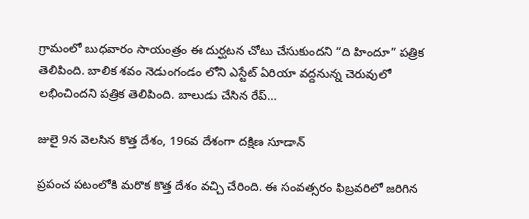గ్రామంలో బుధవారం సాయంత్రం ఈ దుర్ఘటన చోటు చేసుకుందని “ది హిందూ” పత్రిక తెలిపింది. బాలిక శవం నెడుంగండం లోని ఎస్టేట్ ఏరియా వద్దనున్న చెరువులో లభించిందని పత్రిక తెలిపింది. బాలుడు చేసిన రేప్…

జులై 9న వెలసిన కొత్త దేశం, 196వ దేశంగా దక్షిణ సూడాన్

ప్రపంచ పటంలోకి మరొక కొత్త దేశం వచ్చి చేరింది. ఈ సంవత్సరం ఫిబ్రవరిలో జరిగిన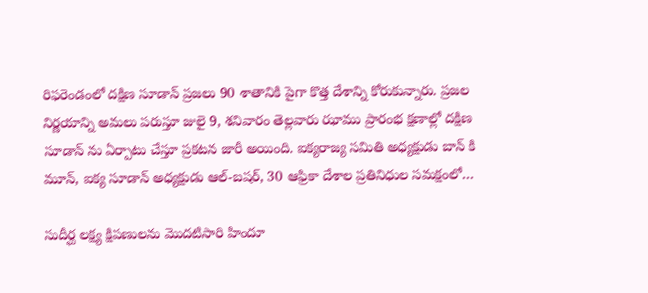రిఫరెండంలో దక్షిణ సూడాన్ ప్రజలు 90 శాతానికి పైగా కొత్త దేశాన్ని కోరుకున్నారు. ప్రజల నిర్ణయాన్ని అమలు పరుస్తూ జులై 9, శనివారం తెల్లవారు ఝాము ప్రారంభ క్షణాల్లో దక్షిణ సూడాన్ ను ఏర్పాటు చేస్తూ ప్రకటన జారీ అయింది. ఐక్యరాజ్య సమితి అధ్యక్షుడు బాన్ కి మూన్, ఐక్య సూడాన్ అధ్యక్షుడు ఆల్-బషర్, 30 ఆఫ్రికా దేశాల ప్రతినిధుల సమక్షంలో…

సుదీర్ఘ లక్ష్య క్షిపణులను మొదటిసారి హిందూ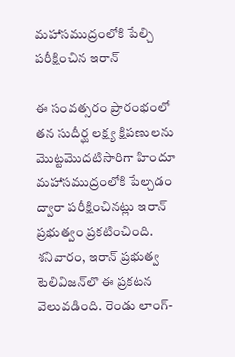మహాసముద్రంలోకి పేల్చి పరీక్షించిన ఇరాన్

ఈ సంవత్సరం ప్రారంభంలో తన సుదీర్ఘ లక్ష్య క్షిపణులను మొట్టమొదటిసారిగా హిందూ మహాసముద్రంలోకి పేల్చడం ద్వారా పరీక్షించినట్లు ఇరాన్ ప్రభుత్వం ప్రకటించింది. శనివారం, ఇరాన్ ప్రభుత్వ టెలివిజన్‌లొ ఈ ప్రకటన వెలువడింది. రెండు లాంగ్-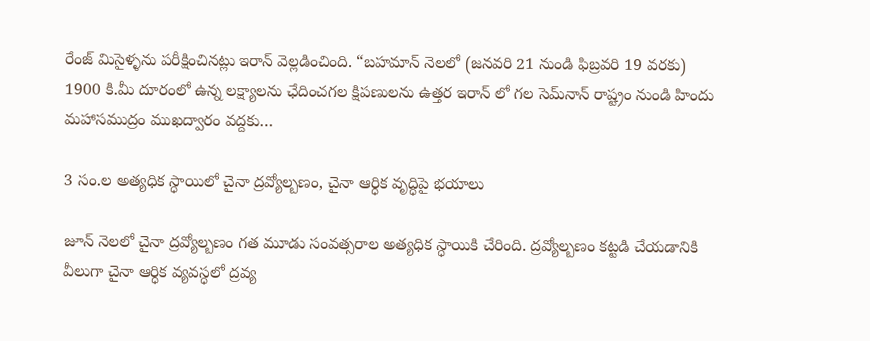రేంజ్ మిసైళ్ళను పరీక్షించినట్లు ఇరాన్ వెల్లడించింది. “బహమాన్ నెలలో (జనవరి 21 నుండి ఫిబ్రవరి 19 వరకు) 1900 కి.మీ దూరంలో ఉన్న లక్ష్యాలను ఛేదించగల క్షిపణులను ఉత్తర ఇరాన్ లో గల సెమ్‌నాన్ రాష్ట్రం నుండి హిందు మహాసముద్రం ముఖద్వారం వద్దకు…

3 సం.ల అత్యధిక స్ధాయిలో చైనా ద్రవ్యోల్బణం, చైనా ఆర్ధిక వృద్ధిపై భయాలు

జూన్ నెలలో చైనా ద్రవ్యోల్బణం గత మూడు సంవత్సరాల అత్యధిక స్ధాయికి చేరింది. ద్రవ్యోల్బణం కట్టడి చేయడానికి వీలుగా చైనా ఆర్ధిక వ్యవస్ధలో ద్రవ్య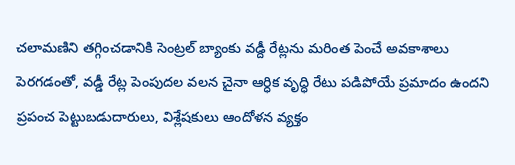చలామణిని తగ్గించడానికి సెంట్రల్ బ్యాంకు వడ్దీ రేట్లను మరింత పెంచే అవకాశాలు పెరగడంతో, వడ్డీ రేట్ల పెంపుదల వలన చైనా ఆర్ధిక వృద్ధి రేటు పడిపోయే ప్రమాదం ఉందని ప్రపంచ పెట్టుబడుదారులు, విశ్లేషకులు ఆందోళన వ్యక్తం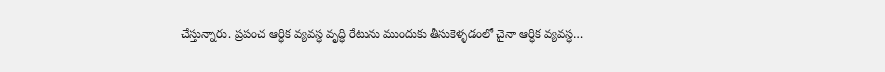చేస్తున్నారు. ప్రపంచ ఆర్ధిక వ్యవస్ధ వృద్ధి రేటును ముందుకు తీసుకెళ్ళడంలో చైనా ఆర్ధిక వ్యవస్ధ…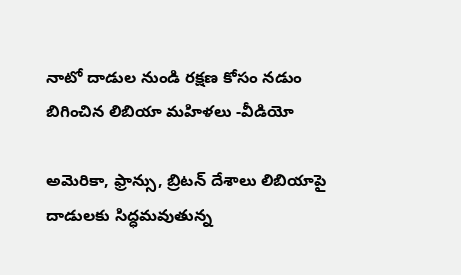నాటో దాడుల నుండి రక్షణ కోసం నడుం బిగించిన లిబియా మహిళలు -వీడియో

అమెరికా, ఫ్రాన్సు, బ్రిటన్ దేశాలు లిబియాపై దాడులకు సిద్ధమవుతున్న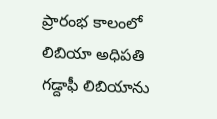ప్రారంభ కాలంలో లిబియా అధిపతి గడ్దాఫీ లిబియాను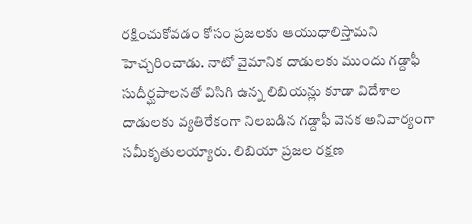రక్షించుకోవడం కోసం ప్రజలకు ఆయుధాలిస్తామని హెచ్చరించాడు. నాటో వైమానిక దాడులకు ముందు గడ్దాఫీ సుదీర్ఘపాలనతో విసిగి ఉన్న లిబియన్లు కూడా విదేశాల దాడులకు వ్యతిరేకంగా నిలబడిన గడ్దాఫీ వెనక అనివార్యంగా సమీకృతులయ్యారు. లిబియా ప్రజల రక్షణ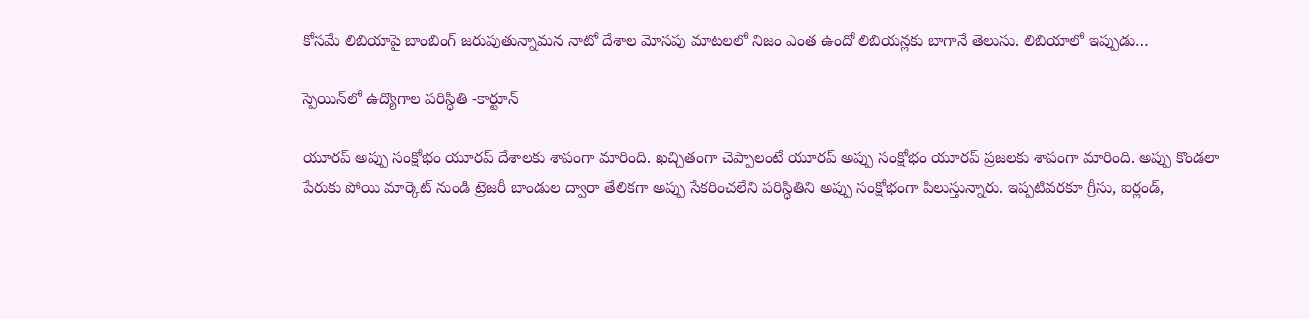కోసమే లిబియాపై బాంబింగ్ జరుపుతున్నామన నాటో దేశాల మోసపు మాటలలో నిజం ఎంత ఉందో లిబియన్లకు బాగానే తెలుసు. లిబియాలో ఇప్పుడు…

స్పెయిన్‌లో ఉద్యొగాల పరిస్ధితి -కార్టూన్

యూరప్ అప్పు సంక్షోభం యూరప్ దేశాలకు శాపంగా మారింది. ఖచ్చితంగా చెప్పాలంటే యూరప్ అప్పు సంక్షోభం యూరప్ ప్రజలకు శాపంగా మారింది. అప్పు కొండలా పేరుకు పోయి మార్కెట్ నుండి ట్రెజరీ బాండుల ద్వారా తేలికగా అప్పు సేకరించలేని పరిస్ధితిని అప్పు సంక్షోభంగా పిలుస్తున్నారు. ఇప్పటివరకూ గ్రీసు, ఐర్లండ్,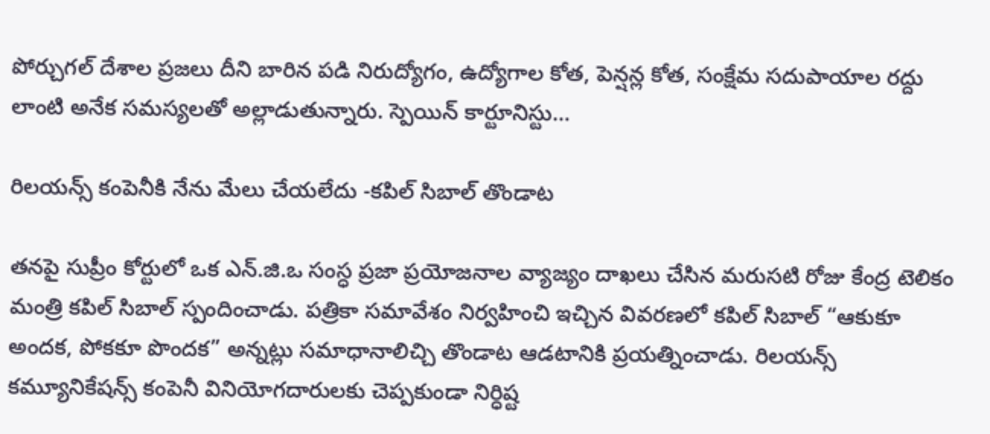పోర్చుగల్ దేశాల ప్రజలు దీని బారిన పడి నిరుద్యోగం, ఉద్యోగాల కోత, పెన్షన్ల కోత, సంక్షేమ సదుపాయాల రద్దు లాంటి అనేక సమస్యలతో అల్లాడుతున్నారు. స్పెయిన్ కార్టూనిస్టు…

రిలయన్స్ కంపెనీకి నేను మేలు చేయలేదు -కపిల్ సిబాల్ తొండాట

తనపై సుప్రీం కోర్టులో ఒక ఎన్.జి.ఒ సంస్ధ ప్రజా ప్రయోజనాల వ్యాజ్యం దాఖలు చేసిన మరుసటి రోజు కేంద్ర టెలికం మంత్రి కపిల్ సిబాల్ స్పందించాడు. పత్రికా సమావేశం నిర్వహించి ఇచ్చిన వివరణలో కపిల్ సిబాల్ “ఆకుకూ అందక, పోకకూ పొందక” అన్నట్లు సమాధానాలిచ్చి తొండాట ఆడటానికి ప్రయత్నించాడు. రిలయన్స్ కమ్యూనికేషన్స్ కంపెనీ వినియోగదారులకు చెప్పకుండా నిర్ధిష్ట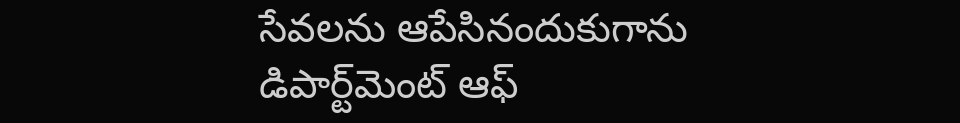సేవలను ఆపేసినందుకుగాను డిపార్ట్‌మెంట్ ఆఫ్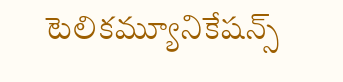టెలికమ్యూనికేషన్స్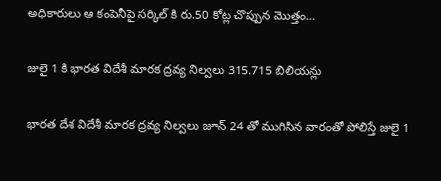అధికారులు ఆ కంపెనీపై సర్కిల్ కి రు.50 కోట్ల చొప్పున మొత్తం…

జులై 1 కి భారత విదేశీ మారక ద్రవ్య నిల్వలు 315.715 బిలియన్లు

భారత దేశ విదేశీ మారక ద్రవ్య నిల్వలు జూన్ 24 తో ముగిసిన వారంతో పోలిస్తే జులై 1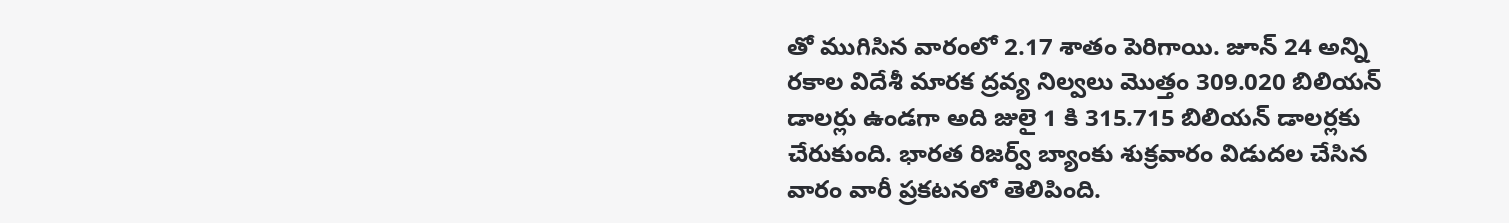తో ముగిసిన వారంలో 2.17 శాతం పెరిగాయి. జూన్ 24 అన్ని రకాల విదేశీ మారక ద్రవ్య నిల్వలు మొత్తం 309.020 బిలియన్ డాలర్లు ఉండగా అది జులై 1 కి 315.715 బిలియన్ డాలర్లకు చేరుకుంది. భారత రిజర్వ్ బ్యాంకు శుక్రవారం విడుదల చేసిన వారం వారీ ప్రకటనలో తెలిపింది.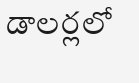డాలర్లలో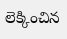లెక్కించిన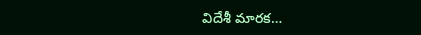విదేశీ మారక…